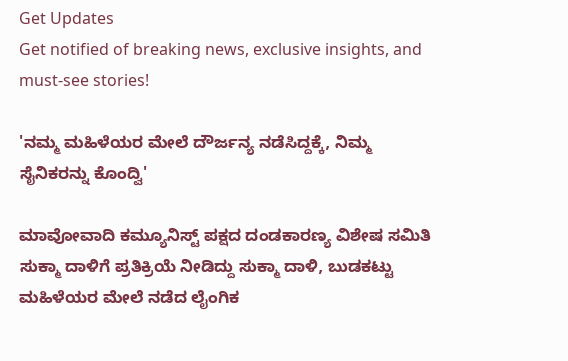Get Updates
Get notified of breaking news, exclusive insights, and must-see stories!

'ನಮ್ಮ ಮಹಿಳೆಯರ ಮೇಲೆ ದೌರ್ಜನ್ಯ ನಡೆಸಿದ್ದಕ್ಕೆ, ನಿಮ್ಮ ಸೈನಿಕರನ್ನು ಕೊಂದ್ವಿ'

ಮಾವೋವಾದಿ ಕಮ್ಯೂನಿಸ್ಟ್ ಪಕ್ಷದ ದಂಡಕಾರಣ್ಯ ವಿಶೇಷ ಸಮಿತಿ ಸುಕ್ಮಾ ದಾಳಿಗೆ ಪ್ರತಿಕ್ರಿಯೆ ನೀಡಿದ್ದು ಸುಕ್ಮಾ ದಾಳಿ, ಬುಡಕಟ್ಟು ಮಹಿಳೆಯರ ಮೇಲೆ ನಡೆದ ಲೈಂಗಿಕ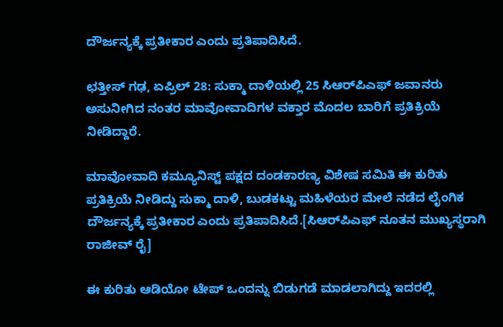ದೌರ್ಜನ್ಯಕ್ಕೆ ಪ್ರತೀಕಾರ ಎಂದು ಪ್ರತಿಪಾದಿಸಿದೆ.

ಛತ್ತೀಸ್ ಗಢ, ಏಪ್ರಿಲ್ 28: ಸುಕ್ಮಾ ದಾಳಿಯಲ್ಲಿ 25 ಸಿಆರ್‌ಪಿಎಫ್ ಜವಾನರು ಅಸುನೀಗಿದ ನಂತರ ಮಾವೋವಾದಿಗಳ ವಕ್ತಾರ ಮೊದಲ ಬಾರಿಗೆ ಪ್ರತಿಕ್ರಿಯೆ ನೀಡಿದ್ದಾರೆ.

ಮಾವೋವಾದಿ ಕಮ್ಯೂನಿಸ್ಟ್ ಪಕ್ಷದ ದಂಡಕಾರಣ್ಯ ವಿಶೇಷ ಸಮಿತಿ ಈ ಕುರಿತು ಪ್ರತಿಕ್ರಿಯೆ ನೀಡಿದ್ದು ಸುಕ್ಮಾ ದಾಳಿ, ಬುಡಕಟ್ಟು ಮಹಿಳೆಯರ ಮೇಲೆ ನಡೆದ ಲೈಂಗಿಕ ದೌರ್ಜನ್ಯಕ್ಕೆ ಪ್ರತೀಕಾರ ಎಂದು ಪ್ರತಿಪಾದಿಸಿದೆ.[ಸಿಆರ್‌ಪಿಎಫ್ ನೂತನ ಮುಖ್ಯಸ್ಥರಾಗಿ ರಾಜೀವ್ ರೈ]

ಈ ಕುರಿತು ಆಡಿಯೋ ಟೇಪ್ ಒಂದನ್ನು ಬಿಡುಗಡೆ ಮಾಡಲಾಗಿದ್ದು ಇದರಲ್ಲಿ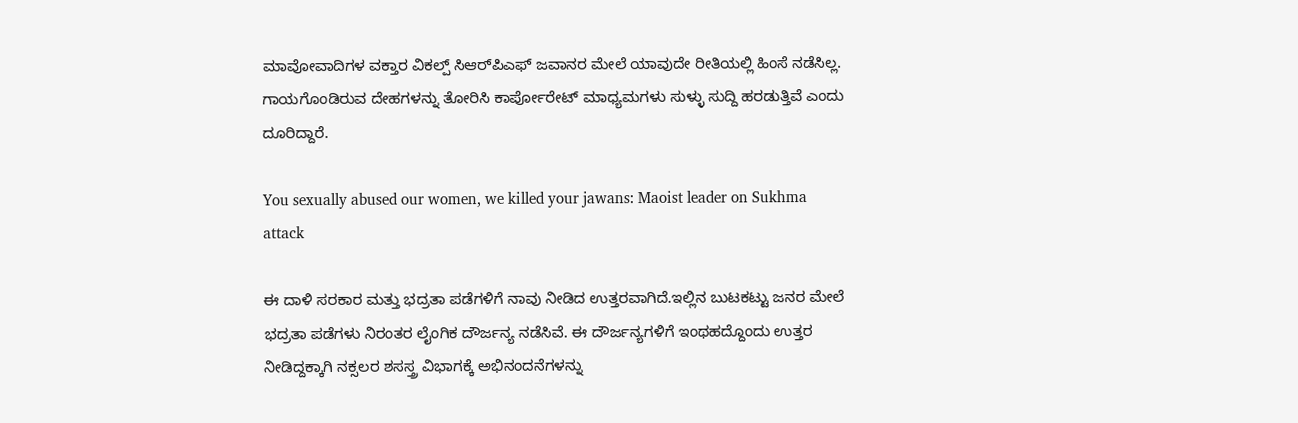ಮಾವೋವಾದಿಗಳ ವಕ್ತಾರ ವಿಕಲ್ಪ್ ಸಿಆರ್‌ಪಿಎಫ್ ಜವಾನರ ಮೇಲೆ ಯಾವುದೇ ರೀತಿಯಲ್ಲಿ ಹಿಂಸೆ ನಡೆಸಿಲ್ಲ. ಗಾಯಗೊಂಡಿರುವ ದೇಹಗಳನ್ನು ತೋರಿಸಿ ಕಾರ್ಪೋರೇಟ್ ಮಾಧ್ಯಮಗಳು ಸುಳ್ಳು ಸುದ್ದಿ ಹರಡುತ್ತಿವೆ ಎಂದು ದೂರಿದ್ದಾರೆ.

You sexually abused our women, we killed your jawans: Maoist leader on Sukhma attack

ಈ ದಾಳಿ ಸರಕಾರ ಮತ್ತು ಭದ್ರತಾ ಪಡೆಗಳಿಗೆ ನಾವು ನೀಡಿದ ಉತ್ತರವಾಗಿದೆ.ಇಲ್ಲಿನ ಬುಟಕಟ್ಟು ಜನರ ಮೇಲೆ ಭದ್ರತಾ ಪಡೆಗಳು ನಿರಂತರ ಲೈಂಗಿಕ ದೌರ್ಜನ್ಯ ನಡೆಸಿವೆ. ಈ ದೌರ್ಜನ್ಯಗಳಿಗೆ ಇಂಥಹದ್ದೊಂದು ಉತ್ತರ ನೀಡಿದ್ದಕ್ಕಾಗಿ ನಕ್ಸಲರ ಶಸಸ್ತ್ರ ವಿಭಾಗಕ್ಕೆ ಅಭಿನಂದನೆಗಳನ್ನು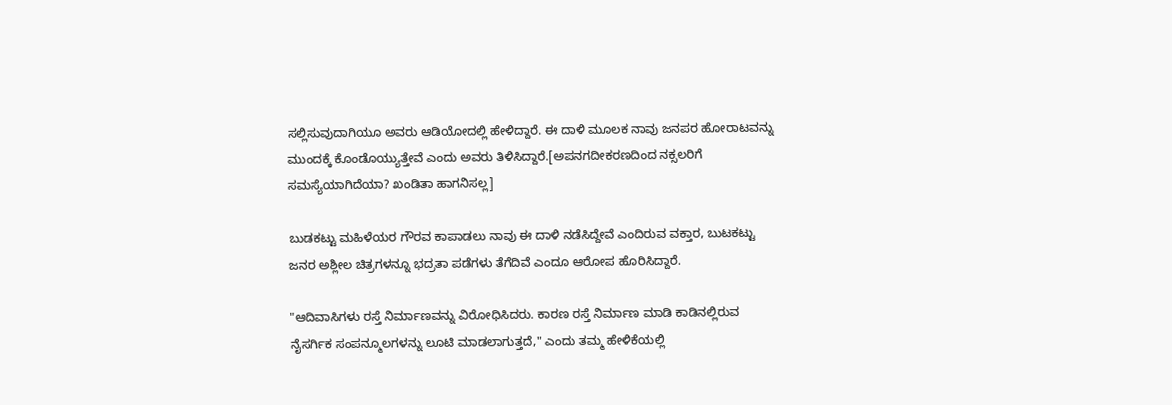ಸಲ್ಲಿಸುವುದಾಗಿಯೂ ಅವರು ಆಡಿಯೋದಲ್ಲಿ ಹೇಳಿದ್ದಾರೆ. ಈ ದಾಳಿ ಮೂಲಕ ನಾವು ಜನಪರ ಹೋರಾಟವನ್ನು ಮುಂದಕ್ಕೆ ಕೊಂಡೊಯ್ಯುತ್ತೇವೆ ಎಂದು ಅವರು ತಿಳಿಸಿದ್ದಾರೆ.[ಅಪನಗದೀಕರಣದಿಂದ ನಕ್ಸಲರಿಗೆ ಸಮಸ್ಯೆಯಾಗಿದೆಯಾ? ಖಂಡಿತಾ ಹಾಗನಿಸಲ್ಲ]

ಬುಡಕಟ್ಟು ಮಹಿಳೆಯರ ಗೌರವ ಕಾಪಾಡಲು ನಾವು ಈ ದಾಳಿ ನಡೆಸಿದ್ದೇವೆ ಎಂದಿರುವ ವಕ್ತಾರ, ಬುಟಕಟ್ಟು ಜನರ ಅಶ್ಲೀಲ ಚಿತ್ರಗಳನ್ನೂ ಭದ್ರತಾ ಪಡೆಗಳು ತೆಗೆದಿವೆ ಎಂದೂ ಆರೋಪ ಹೊರಿಸಿದ್ದಾರೆ.

"ಆದಿವಾಸಿಗಳು ರಸ್ತೆ ನಿರ್ಮಾಣವನ್ನು ವಿರೋಧಿಸಿದರು. ಕಾರಣ ರಸ್ತೆ ನಿರ್ಮಾಣ ಮಾಡಿ ಕಾಡಿನಲ್ಲಿರುವ ನೈಸರ್ಗಿಕ ಸಂಪನ್ಮೂಲಗಳನ್ನು ಲೂಟಿ ಮಾಡಲಾಗುತ್ತದೆ," ಎಂದು ತಮ್ಮ ಹೇಳಿಕೆಯಲ್ಲಿ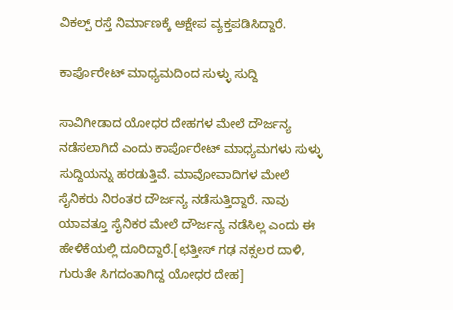ವಿಕಲ್ಪ್ ರಸ್ತೆ ನಿರ್ಮಾಣಕ್ಕೆ ಆಕ್ಷೇಪ ವ್ಯಕ್ತಪಡಿಸಿದ್ದಾರೆ.

ಕಾರ್ಪೊರೇಟ್ ಮಾಧ್ಯಮದಿಂದ ಸುಳ್ಳು ಸುದ್ದಿ

ಸಾವಿಗೀಡಾದ ಯೋಧರ ದೇಹಗಳ ಮೇಲೆ ದೌರ್ಜನ್ಯ ನಡೆಸಲಾಗಿದೆ ಎಂದು ಕಾರ್ಪೊರೇಟ್ ಮಾಧ್ಯಮಗಳು ಸುಳ್ಳು ಸುದ್ದಿಯನ್ನು ಹರಡುತ್ತಿವೆ. ಮಾವೋವಾದಿಗಳ ಮೇಲೆ ಸೈನಿಕರು ನಿರಂತರ ದೌರ್ಜನ್ಯ ನಡೆಸುತ್ತಿದ್ದಾರೆ. ನಾವು ಯಾವತ್ತೂ ಸೈನಿಕರ ಮೇಲೆ ದೌರ್ಜನ್ಯ ನಡೆಸಿಲ್ಲ ಎಂದು ಈ ಹೇಳಿಕೆಯಲ್ಲಿ ದೂರಿದ್ದಾರೆ.[ಛತ್ತೀಸ್ ಗಢ ನಕ್ಸಲರ ದಾಳಿ, ಗುರುತೇ ಸಿಗದಂತಾಗಿದ್ದ ಯೋಧರ ದೇಹ]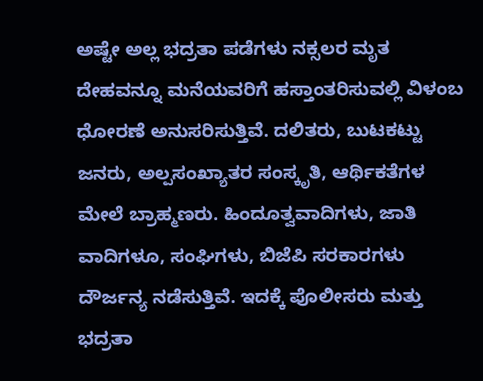ಅಷ್ಟೇ ಅಲ್ಲ ಭದ್ರತಾ ಪಡೆಗಳು ನಕ್ಸಲರ ಮೃತ ದೇಹವನ್ನೂ ಮನೆಯವರಿಗೆ ಹಸ್ತಾಂತರಿಸುವಲ್ಲಿ ವಿಳಂಬ ಧೋರಣೆ ಅನುಸರಿಸುತ್ತಿವೆ. ದಲಿತರು, ಬುಟಕಟ್ಟು ಜನರು, ಅಲ್ಪಸಂಖ್ಯಾತರ ಸಂಸ್ಕೃತಿ, ಆರ್ಥಿಕತೆಗಳ ಮೇಲೆ ಬ್ರಾಹ್ಮಣರು. ಹಿಂದೂತ್ವವಾದಿಗಳು, ಜಾತಿ ವಾದಿಗಳೂ, ಸಂಘಿಗಳು, ಬಿಜೆಪಿ ಸರಕಾರಗಳು ದೌರ್ಜನ್ಯ ನಡೆಸುತ್ತಿವೆ. ಇದಕ್ಕೆ ಪೊಲೀಸರು ಮತ್ತು ಭದ್ರತಾ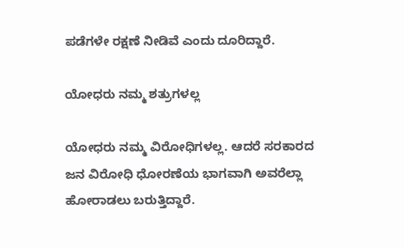ಪಡೆಗಳೇ ರಕ್ಷಣೆ ನೀಡಿವೆ ಎಂದು ದೂರಿದ್ದಾರೆ.

ಯೋಧರು ನಮ್ಮ ಶತ್ರುಗಳಲ್ಲ

ಯೋಧರು ನಮ್ಮ ವಿರೋಧಿಗಳಲ್ಲ. ಆದರೆ ಸರಕಾರದ ಜನ ವಿರೋಧಿ ಧೋರಣೆಯ ಭಾಗವಾಗಿ ಅವರೆಲ್ಲಾ ಹೋರಾಡಲು ಬರುತ್ತಿದ್ದಾರೆ.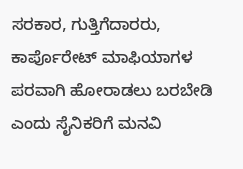ಸರಕಾರ, ಗುತ್ತಿಗೆದಾರರು, ಕಾರ್ಪೊರೇಟ್ ಮಾಫಿಯಾಗಳ ಪರವಾಗಿ ಹೋರಾಡಲು ಬರಬೇಡಿ ಎಂದು ಸೈನಿಕರಿಗೆ ಮನವಿ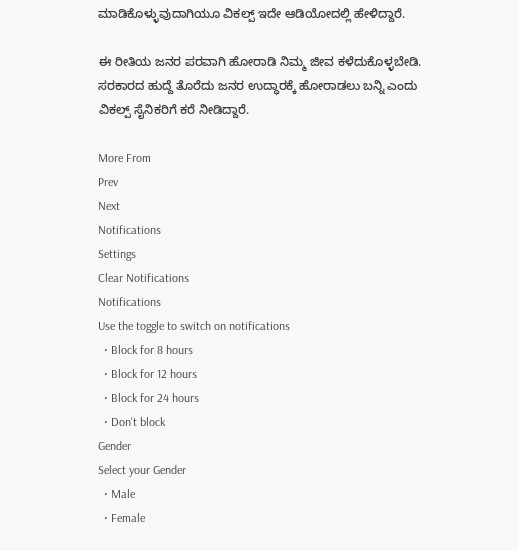ಮಾಡಿಕೊಳ್ಳುವುದಾಗಿಯೂ ವಿಕಲ್ಪ್ ಇದೇ ಆಡಿಯೋದಲ್ಲಿ ಹೇಳಿದ್ದಾರೆ.

ಈ ರೀತಿಯ ಜನರ ಪರವಾಗಿ ಹೋರಾಡಿ ನಿಮ್ಮ ಜೀವ ಕಳೆದುಕೊಳ್ಳಬೇಡಿ. ಸರಕಾರದ ಹುದ್ದೆ ತೊರೆದು ಜನರ ಉದ್ಧಾರಕ್ಕೆ ಹೋರಾಡಲು ಬನ್ನಿ ಎಂದು ವಿಕಲ್ಪ್ ಸೈನಿಕರಿಗೆ ಕರೆ ನೀಡಿದ್ದಾರೆ.

More From
Prev
Next
Notifications
Settings
Clear Notifications
Notifications
Use the toggle to switch on notifications
  • Block for 8 hours
  • Block for 12 hours
  • Block for 24 hours
  • Don't block
Gender
Select your Gender
  • Male
  • Female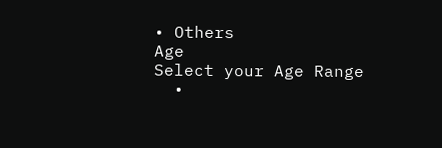• Others
Age
Select your Age Range
  •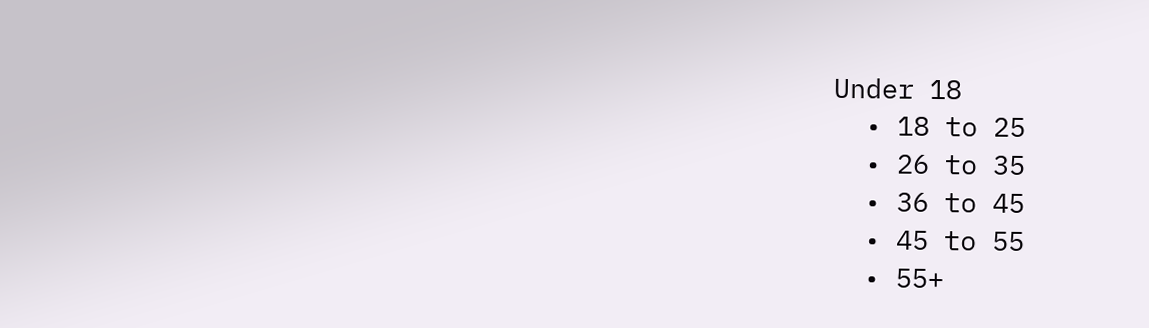Under 18
  • 18 to 25
  • 26 to 35
  • 36 to 45
  • 45 to 55
  • 55+